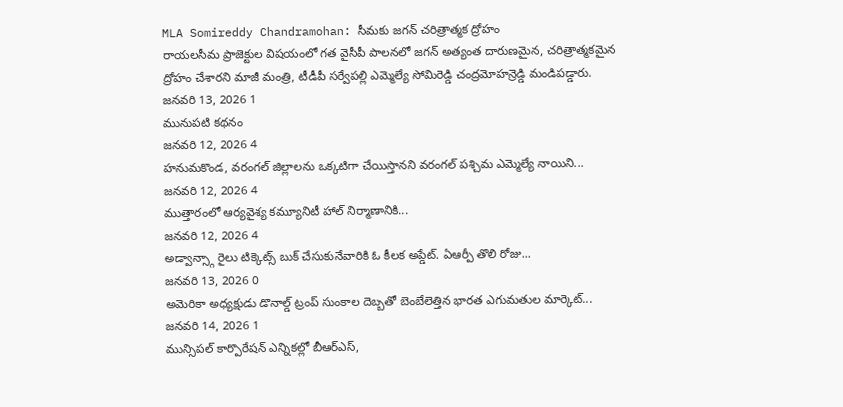MLA Somireddy Chandramohan: సీమకు జగన్ చరిత్రాత్మక ద్రోహం
రాయలసీమ ప్రాజెక్టుల విషయంలో గత వైసీపీ పాలనలో జగన్ అత్యంత దారుణమైన, చరిత్రాత్మకమైన ద్రోహం చేశారని మాజీ మంత్రి, టీడీపీ సర్వేపల్లి ఎమ్మెల్యే సోమిరెడ్డి చంద్రమోహన్రెడ్డి మండిపడ్డారు.
జనవరి 13, 2026 1
మునుపటి కథనం
జనవరి 12, 2026 4
హనుమకొండ, వరంగల్ జిల్లాలను ఒక్కటిగా చేయిస్తానని వరంగల్ పశ్చిమ ఎమ్మెల్యే నాయిని...
జనవరి 12, 2026 4
ముత్తారంలో ఆర్యవైశ్య కమ్యూనిటీ హాల్ నిర్మాణానికి...
జనవరి 12, 2026 4
అడ్వాన్స్గా రైలు టిక్కెట్స్ బుక్ చేసుకునేవారికి ఓ కీలక అప్డేట్. ఏఆర్పీ తొలి రోజు...
జనవరి 13, 2026 0
అమెరికా అధ్యక్షుడు డొనాల్డ్ ట్రంప్ సుంకాల దెబ్బతో బెంబేలెత్తిన భారత ఎగుమతుల మార్కెట్...
జనవరి 14, 2026 1
మున్సిపల్ కార్పొరేషన్ ఎన్నికల్లో బీఆర్ఎస్,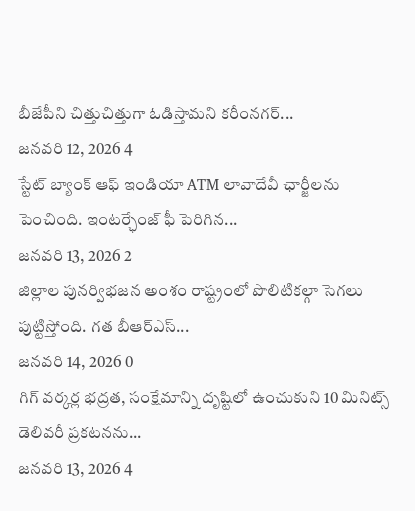బీజేపీని చిత్తుచిత్తుగా ఓడిస్తామని కరీంనగర్...
జనవరి 12, 2026 4
స్టేట్ బ్యాంక్ ఆఫ్ ఇండియా ATM లావాదేవీ ఛార్జీలను పెంచింది. ఇంటర్ఛేంజ్ ఫీ పెరిగిన...
జనవరి 13, 2026 2
జిల్లాల పునర్విభజన అంశం రాష్ట్రంలో పొలిటికల్గా సెగలు పుట్టిస్తోంది. గత బీఆర్ఎస్...
జనవరి 14, 2026 0
గిగ్ వర్కర్ల భద్రత, సంక్షేమాన్ని దృష్టిలో ఉంచుకుని 10 మినిట్స్ డెలివరీ ప్రకటనను...
జనవరి 13, 2026 4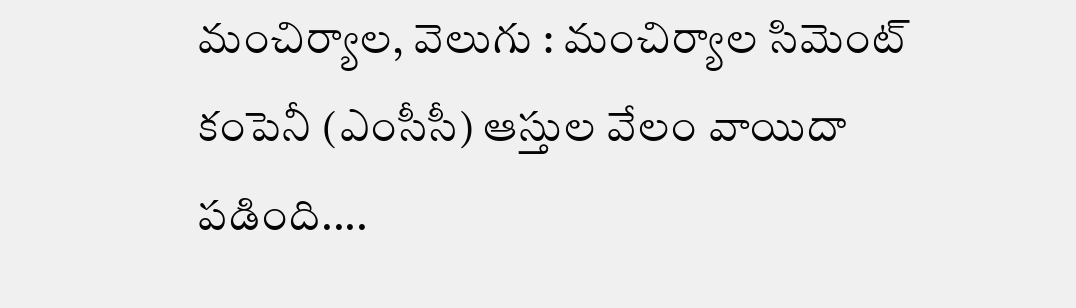మంచిర్యాల, వెలుగు : మంచిర్యాల సిమెంట్ కంపెనీ (ఎంసీసీ) ఆస్తుల వేలం వాయిదా పడింది....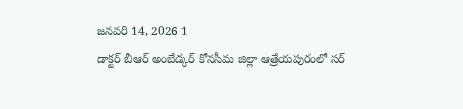జనవరి 14, 2026 1
డాక్టర్ బీఆర్ అంబేడ్కర్ కోనసీమ జిల్లా ఆత్రేయపురంలో సర్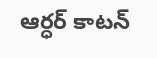ఆర్ధర్ కాటన్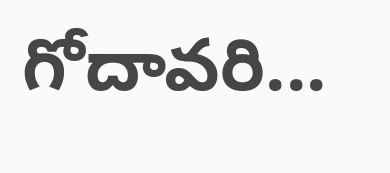గోదావరి...